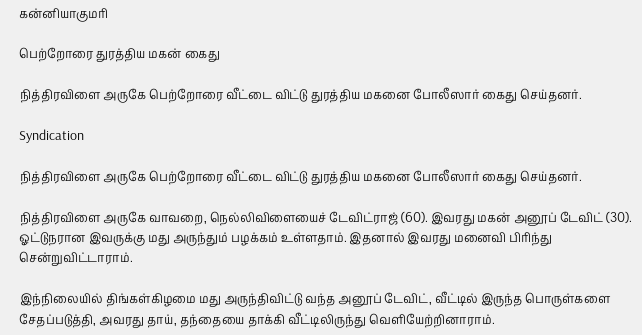கன்னியாகுமரி

பெற்றோரை துரத்திய மகன் கைது

நித்திரவிளை அருகே பெற்றோரை வீட்டை விட்டு துரத்திய மகனை போலீஸார் கைது செய்தனர்.

Syndication

நித்திரவிளை அருகே பெற்றோரை வீட்டை விட்டு துரத்திய மகனை போலீஸார் கைது செய்தனர்.

நித்திரவிளை அருகே வாவறை, நெல்லிவிளையைச் டேவிட்ராஜ் (60). இவரது மகன் அனூப் டேவிட் (30). ஓட்டுநரான இவருக்கு மது அருந்தும் பழக்கம் உள்ளதாம். இதனால் இவரது மனைவி பிரிந்து சென்றுவிட்டாராம்.

இந்நிலையில் திங்கள்கிழமை மது அருந்திவிட்டு வந்த அனூப் டேவிட், வீட்டில் இருந்த பொருள்களை சேதப்படுத்தி, அவரது தாய், தந்தையை தாக்கி வீட்டிலிருந்து வெளியேற்றினாராம்.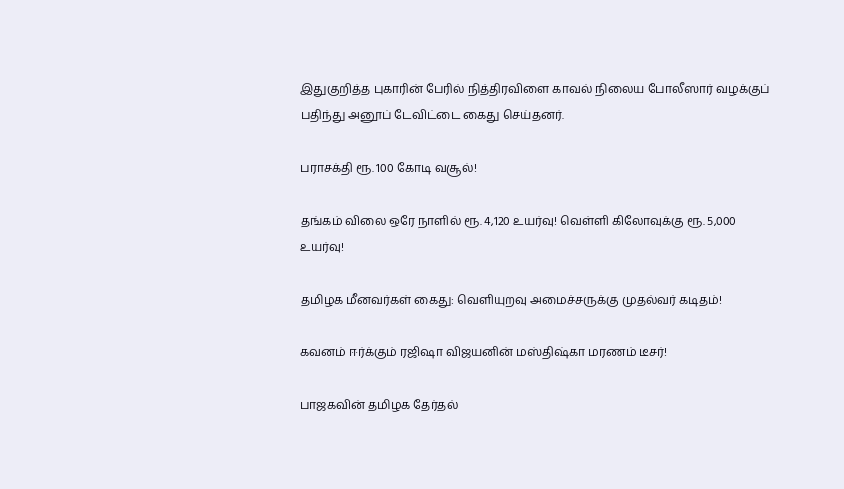இதுகுறித்த புகாரின் பேரில் நித்திரவிளை காவல் நிலைய போலீஸார் வழக்குப் பதிந்து அனூப் டேவிட்டை கைது செய்தனர்.

பராசக்தி ரூ. 100 கோடி வசூல்!

தங்கம் விலை ஒரே நாளில் ரூ. 4,120 உயர்வு! வெள்ளி கிலோவுக்கு ரூ. 5,000 உயர்வு!

தமிழக மீனவர்கள் கைது: வெளியுறவு அமைச்சருக்கு முதல்வர் கடிதம்!

கவனம் ஈர்க்கும் ரஜிஷா விஜயனின் மஸ்திஷ்கா மரணம் டீசர்!

பாஜகவின் தமிழக தேர்தல்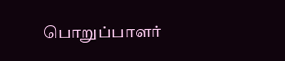பொறுப்பாளர்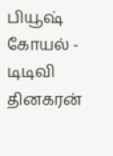பியூஷ் கோயல் - டிடிவி தினகரன்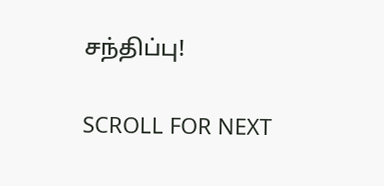சந்திப்பு!

SCROLL FOR NEXT